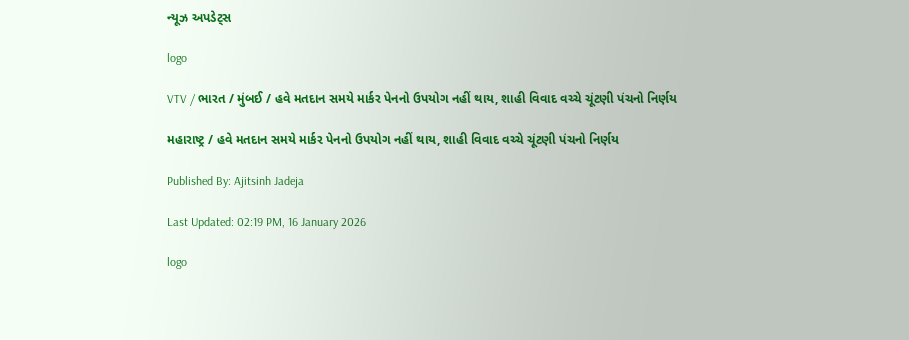ન્યૂઝ અપડેટ્સ

logo

VTV / ભારત / મુંબઈ / હવે મતદાન સમયે માર્કર પેનનો ઉપયોગ નહીં થાય, શાહી વિવાદ વચ્ચે ચૂંટણી પંચનો નિર્ણય

મહારાષ્ટ્ર / હવે મતદાન સમયે માર્કર પેનનો ઉપયોગ નહીં થાય, શાહી વિવાદ વચ્ચે ચૂંટણી પંચનો નિર્ણય

Published By: Ajitsinh Jadeja

Last Updated: 02:19 PM, 16 January 2026

logo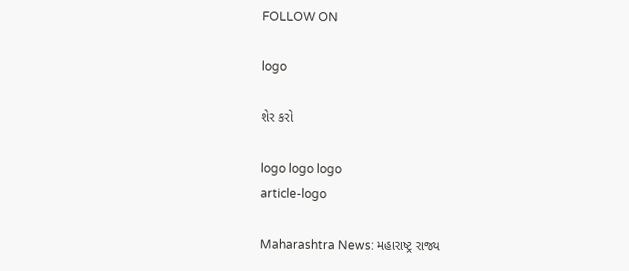FOLLOW ON

logo

શેર કરો

logo logo logo
article-logo

Maharashtra News: મહારાષ્ટ્ર રાજ્ય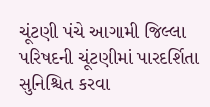ચૂંટણી પંચે આગામી જિલ્લા પરિષદની ચૂંટણીમાં પારદર્શિતા સુનિશ્ચિત કરવા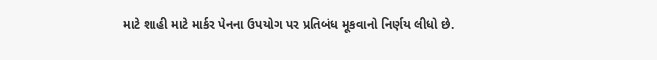માટે શાહી માટે માર્કર પેનના ઉપયોગ પર પ્રતિબંધ મૂકવાનો નિર્ણય લીધો છે.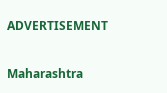ADVERTISEMENT

Maharashtra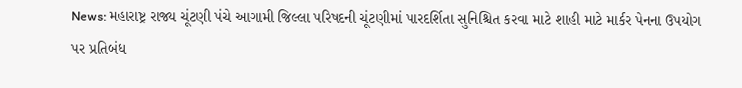News: મહારાષ્ટ્ર રાજ્ય ચૂંટણી પંચે આગામી જિલ્લા પરિષદની ચૂંટણીમાં પારદર્શિતા સુનિશ્ચિત કરવા માટે શાહી માટે માર્કર પેનના ઉપયોગ પર પ્રતિબંધ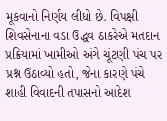મૂકવાનો નિર્ણય લીધો છે. વિપક્ષી શિવસેનાના વડા ઉદ્ધવ ઠાકરેએ મતદાન પ્રક્રિયામાં ખામીઓ અંગે ચૂંટણી પંચ પર પ્રશ્ન ઉઠાવ્યો હતો, જેના કારણે પંચે શાહી વિવાદની તપાસનો આદેશ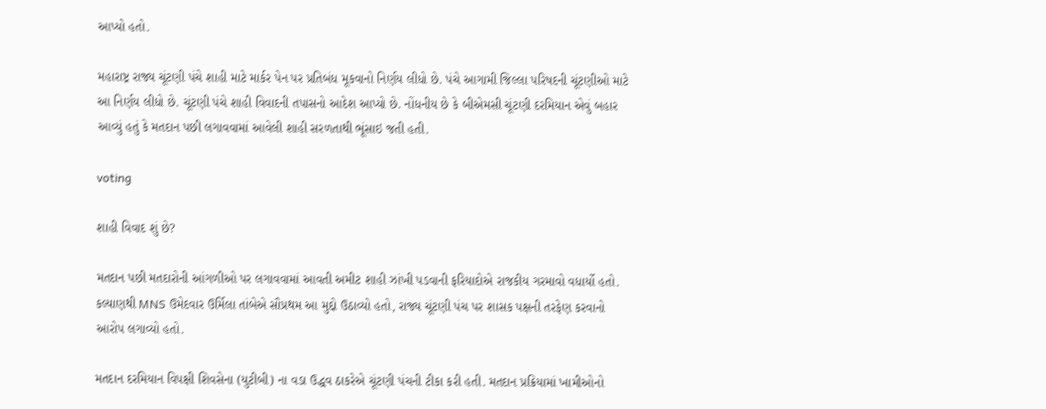આપ્યો હતો.

મહારાષ્ટ્ર રાજ્ય ચૂંટણી પંચે શાહી માટે માર્કર પેન પર પ્રતિબંધ મૂકવાનો નિર્ણય લીધો છે. પંચે આગામી જિલ્લા પરિષદની ચૂંટણીઓ માટે આ નિર્ણય લીધો છે. ચૂંટણી પંચે શાહી વિવાદની તપાસનો આદેશ આપ્યો છે. નોંધનીય છે કે બીએમસી ચૂંટણી દરમિયાન એવું બહાર આવ્યું હતું કે મતદાન પછી લગાવવામાં આવેલી શાહી સરળતાથી ભૂંસાઇ જતી હતી.

voting

શાહી વિવાદ શું છે?

મતદાન પછી મતદારોની આંગળીઓ પર લગાવવામાં આવતી અમીટ શાહી ઝાંખી પડવાની ફરિયાદોએ રાજકીય ગરમાવો વધાર્યો હતો. કલ્યાણથી MNS ઉમેદવાર ઉર્મિલા તાંબેએ સૌપ્રથમ આ મુદ્દો ઉઠાવ્યો હતો, રાજ્ય ચૂંટણી પંચ પર શાસક પક્ષની તરફેણ કરવાનો આરોપ લગાવ્યો હતો.

મતદાન દરમિયાન વિપક્ષી શિવસેના (યુટીબી) ના વડા ઉદ્ધવ ઠાકરેએ ચૂંટણી પંચની ટીકા કરી હતી. મતદાન પ્રક્રિયામાં ખામીઓનો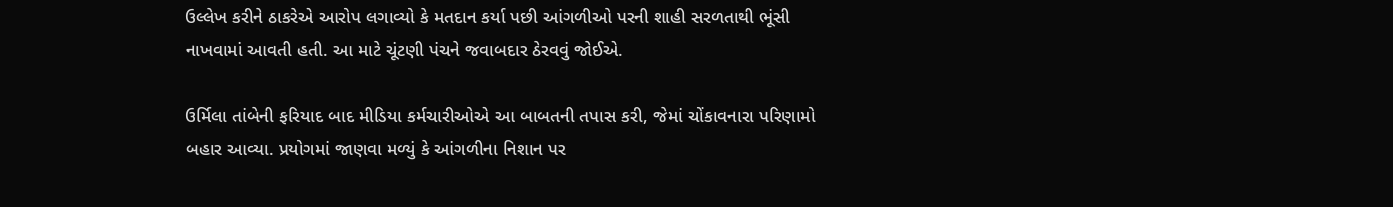ઉલ્લેખ કરીને ઠાકરેએ આરોપ લગાવ્યો કે મતદાન કર્યા પછી આંગળીઓ પરની શાહી સરળતાથી ભૂંસી નાખવામાં આવતી હતી. આ માટે ચૂંટણી પંચને જવાબદાર ઠેરવવું જોઈએ.

ઉર્મિલા તાંબેની ફરિયાદ બાદ મીડિયા કર્મચારીઓએ આ બાબતની તપાસ કરી, જેમાં ચોંકાવનારા પરિણામો બહાર આવ્યા. પ્રયોગમાં જાણવા મળ્યું કે આંગળીના નિશાન પર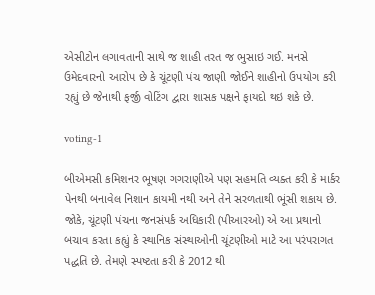એસીટોન લગાવતાની સાથે જ શાહી તરત જ ભુસાઇ ગઈ. મનસે ઉમેદવારનો આરોપ છે કે ચૂંટણી પંચ જાણી જોઈને શાહીનો ઉપયોગ કરી રહ્યું છે જેનાથી ફર્જી વોટિંગ દ્વારા શાસક પક્ષને ફાયદો થઇ શકે છે.

voting-1

બીએમસી કમિશનર ભૂષણ ગગરાણીએ પણ સહમતિ વ્યક્ત કરી કે માર્કર પેનથી બનાવેલ નિશાન કાયમી નથી અને તેને સરળતાથી ભૂંસી શકાય છે. જોકે, ચૂંટણી પંચના જનસંપર્ક અધિકારી (પીઆરઓ) એ આ પ્રથાનો બચાવ કરતા કહ્યું કે સ્થાનિક સંસ્થાઓની ચૂંટણીઓ માટે આ પરંપરાગત પદ્ધતિ છે. તેમણે સ્પષ્ટતા કરી કે 2012 થી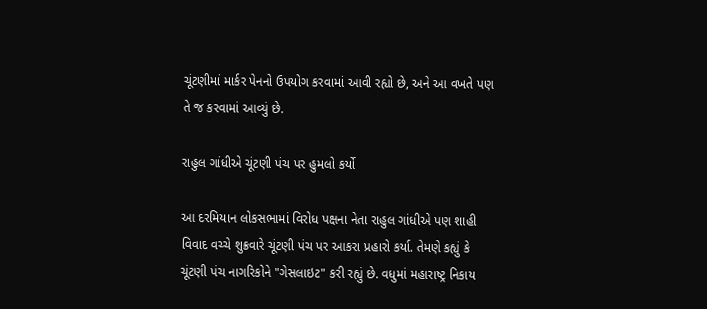ચૂંટણીમાં માર્કર પેનનો ઉપયોગ કરવામાં આવી રહ્યો છે, અને આ વખતે પણ તે જ કરવામાં આવ્યું છે.

રાહુલ ગાંધીએ ચૂંટણી પંચ પર હુમલો કર્યો

આ દરમિયાન લોકસભામાં વિરોધ પક્ષના નેતા રાહુલ ગાંધીએ પણ શાહી વિવાદ વચ્ચે શુક્રવારે ચૂંટણી પંચ પર આકરા પ્રહારો કર્યા. તેમણે કહ્યું કે ચૂંટણી પંચ નાગરિકોને "ગેસલાઇટ" કરી રહ્યું છે. વધુમાં મહારાષ્ટ્ર નિકાય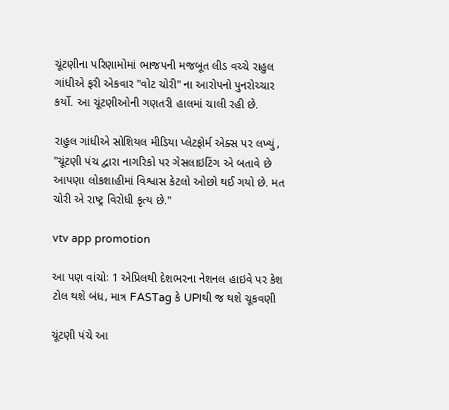ચૂંટણીના પરિણામોમાં ભાજપની મજબૂત લીડ વચ્ચે રાહુલ ગાંધીએ ફરી એકવાર "વોટ ચોરી" ના આરોપનો પુનરોચ્ચાર કર્યો. આ ચૂંટણીઓની ગણતરી હાલમાં ચાલી રહી છે.

રાહુલ ગાંધીએ સોશિયલ મીડિયા પ્લેટફોર્મ એક્સ પર લખ્યું, "ચૂંટણી પંચ દ્વારા નાગરિકો પર ગેસલાઇટિંગ એ બતાવે છે આપણા લોકશાહીમાં વિશ્વાસ કેટલો ઓછો થઈ ગયો છે. મત ચોરી એ રાષ્ટ્ર વિરોધી કૃત્ય છે."

vtv app promotion

આ પણ વાંચોઃ 1 એપ્રિલથી દેશભરના નેશનલ હાઇવે પર કેશ ટોલ થશે બંધ, માત્ર FASTag કે UPIથી જ થશે ચૂકવણી

ચૂંટણી પંચે આ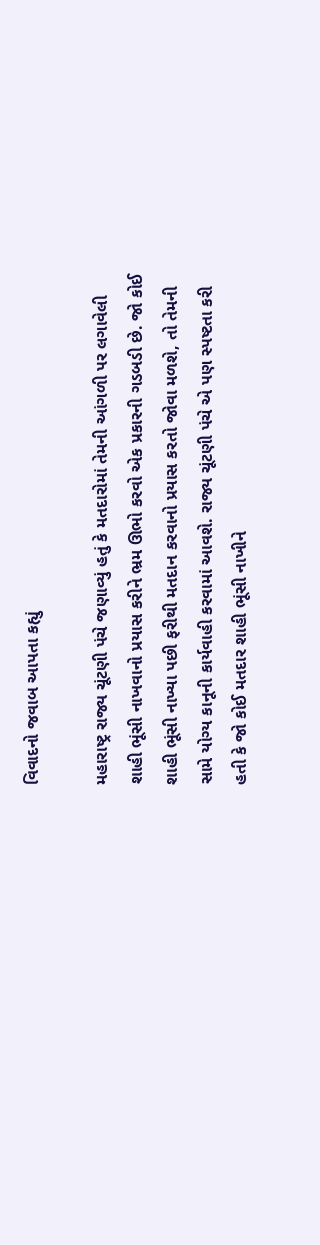વિવાદનો જવાબ આપતા કહ્યું

મહારાષ્ટ્ર રાજ્ય ચૂંટણી પંચે જણાવ્યું હતું કે મતદારોમાં તેમની આંગળી પર લગાવેલી શાહી ભૂંસી નાખવાનો પ્રયાસ કરીને ભ્રમ ઊભો કરવો એક પ્રકારની ગડબડી છે. જો કોઈ શાહી ભૂંસી નાખ્યા પછી ફરીથી મતદાન કરવાનો પ્રયાસ કરતો જોવા મળશે, તો તેમની સામે યોગ્ય કાનૂની કાર્યવાહી કરવામાં આવશે. રાજ્ય ચૂંટણી પંચે એ પણ સ્પષ્ટતા કરી હતી કે જો કોઈ મતદાર શાહી ભૂંસી નાખીને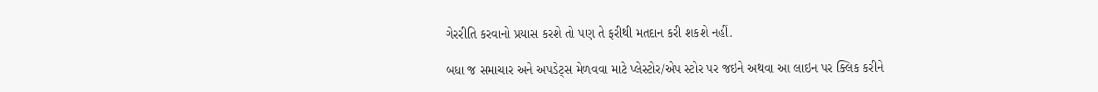ગેરરીતિ કરવાનો પ્રયાસ કરશે તો પણ તે ફરીથી મતદાન કરી શકશે નહીં.

બધા જ સમાચાર અને અપડેટ્સ મેળવવા માટે પ્લેસ્ટોર/એપ સ્ટોર પર જઇને અથવા આ લાઇન પર ક્લિક કરીને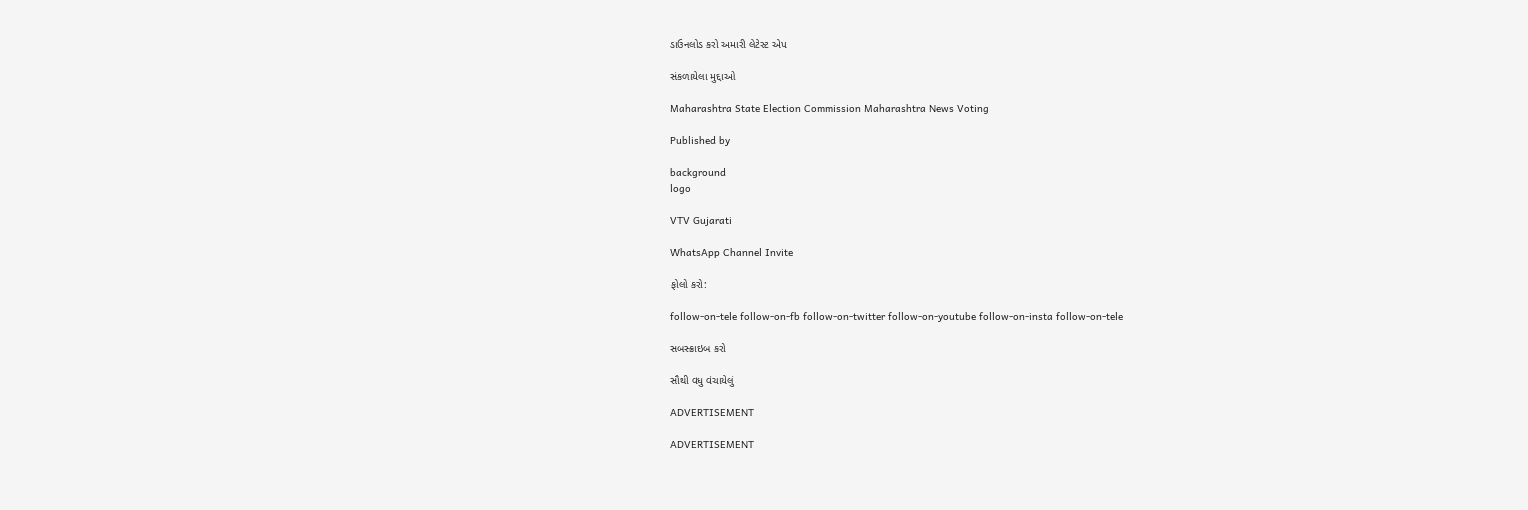ડાઉનલોડ કરો અમારી લેટેસ્ટ એપ

સંકળાયેલા મુદ્દાઓ

Maharashtra State Election Commission Maharashtra News Voting

Published by

background
logo

VTV Gujarati

WhatsApp Channel Invite

ફોલો કરો:

follow-on-tele follow-on-fb follow-on-twitter follow-on-youtube follow-on-insta follow-on-tele

સબસ્ક્રાઇબ કરો

સૌથી વધુ વંચાયેલું

ADVERTISEMENT

ADVERTISEMENT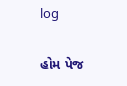log

હોમ પેજ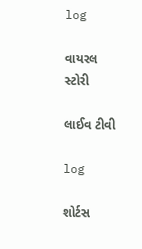log

વાયરલ સ્ટોરી

લાઈવ ટીવી

log

શોર્ટસ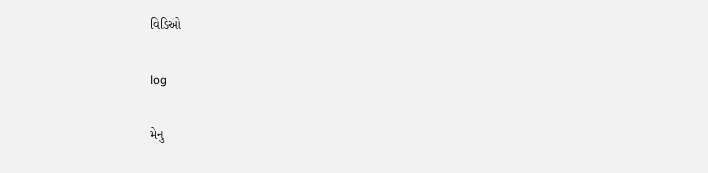વિડિઓ

log

મેનુ